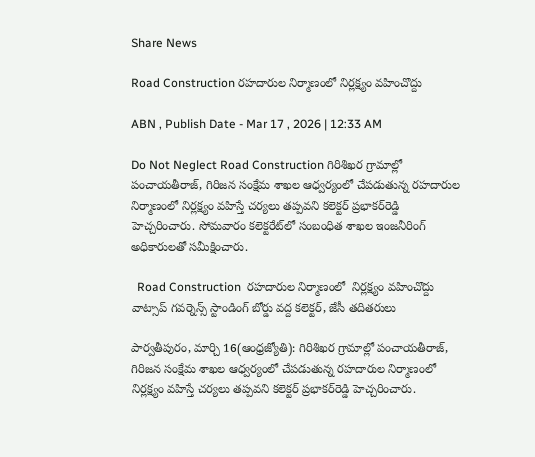Share News

Road Construction రహదారుల నిర్మాణంలో నిర్లక్ష్యం వహించొద్దు

ABN , Publish Date - Mar 17 , 2026 | 12:33 AM

Do Not Neglect Road Construction గిరిశిఖర గ్రామాల్లో పంచాయతీరాజ్‌, గిరిజన సంక్షేమ శాఖల ఆధ్వర్యంలో చేపడుతున్న రహదారుల నిర్మాణంలో నిర్లక్ష్యం వహిస్తే చర్యలు తప్పవని కలెక్టర్‌ ప్రభాకర్‌రెడ్డి హెచ్చరించారు. సోమవారం కలెక్టరేట్‌లో సంబంధిత శాఖల ఇంజనీరింగ్‌ అధికారులతో సమీక్షించారు.

  Road Construction  రహదారుల నిర్మాణంలో  నిర్లక్ష్యం వహించొద్దు
వాట్సాప్‌ గవర్నెన్స్‌ స్టాండింగ్‌ బోర్డు వద్ద కలెక్టర్‌, జేసీ తదితరులు

పార్వతీపురం, మార్చి 16(ఆంధ్రజ్యోతి): గిరిశిఖర గ్రామాల్లో పంచాయతీరాజ్‌, గిరిజన సంక్షేమ శాఖల ఆధ్వర్యంలో చేపడుతున్న రహదారుల నిర్మాణంలో నిర్లక్ష్యం వహిస్తే చర్యలు తప్పవని కలెక్టర్‌ ప్రభాకర్‌రెడ్డి హెచ్చరించారు.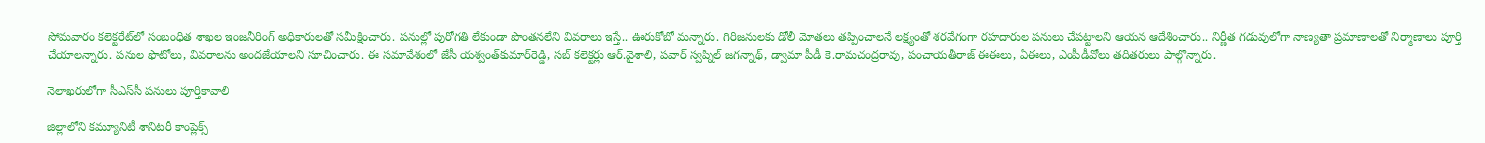సోమవారం కలెక్టరేట్‌లో సంబంధిత శాఖల ఇంజనీరింగ్‌ అధికారులతో సమీక్షించారు. పనుల్లో పురోగతి లేకుండా పొంతనలేని వివరాలు ఇస్తే.. ఊరుకోబో మన్నారు. గిరిజనులకు డోలీ మోతలు తప్పించాలనే లక్ష్యంతో శరవేగంగా రహదారుల పనులు చేపట్టాలని ఆయన ఆదేశించారు.. నిర్ణీత గడువులోగా నాణ్యతా ప్రమాణాలతో నిర్మాణాలు పూర్తి చేయాలన్నారు. పనుల ఫొటోలు, వివరాలను అందజేయాలని సూచించారు. ఈ సమావేశంలో జేసీ యశ్వంత్‌కుమార్‌రెడ్డి, సబ్‌ కలెక్టర్లు ఆర్‌.వైశాలి, పవార్‌ స్వప్నిల్‌ జగన్నాథ్‌, డ్వామా పీడీ కె.రామచంద్రరావు, పంచాయతీరాజ్‌ ఈఈలు, ఏఈలు, ఎంపీడీవోలు తదితరులు పాల్గొన్నారు.

నెలాఖరులోగా సీఎస్‌సీ పనులు పూర్తికావాలి

జిల్లాలోని కమ్యూనిటీ శానిటరీ కాంప్లెక్స్‌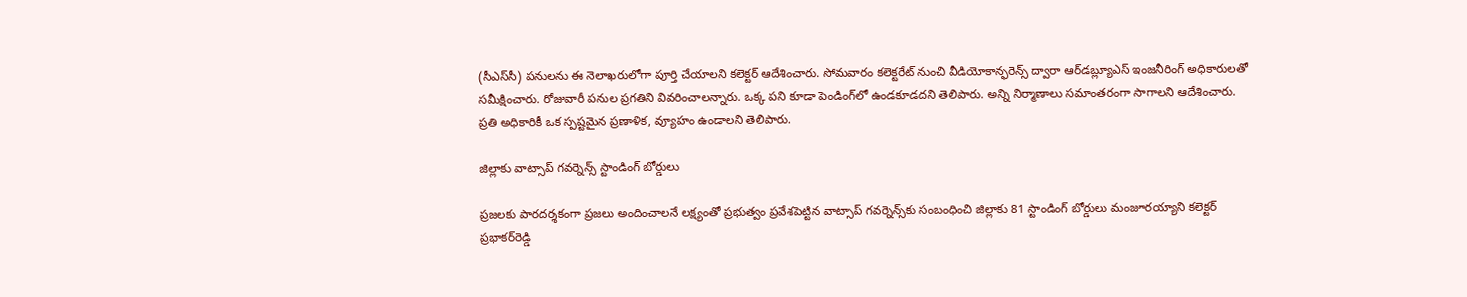(సీఎస్‌సీ) పనులను ఈ నెలాఖరులోగా పూర్తి చేయాలని కలెక్టర్‌ ఆదేశించారు. సోమవారం కలెక్టరేట్‌ నుంచి వీడియోకాన్ఫరెన్స్‌ ద్వారా ఆర్‌డబ్ల్యూఎస్‌ ఇంజనీరింగ్‌ అధికారులతో సమీక్షించారు. రోజువారీ పనుల ప్రగతిని వివరించాలన్నారు. ఒక్క పని కూడా పెండింగ్‌లో ఉండకూడదని తెలిపారు. అన్ని నిర్మాణాలు సమాంతరంగా సాగాలని ఆదేశించారు. ప్రతి అధికారికీ ఒక స్పష్టమైన ప్రణాళిక, వ్యూహం ఉండాలని తెలిపారు.

జిల్లాకు వాట్సాప్‌ గవర్నెన్స్‌ స్టాండింగ్‌ బోర్డులు

ప్రజలకు పారదర్శకంగా ప్రజలు అందించాలనే లక్ష్యంతో ప్రభుత్వం ప్రవేశపెట్టిన వాట్సాప్‌ గవర్నెన్స్‌కు సంబంధించి జిల్లాకు 81 స్టాండింగ్‌ బోర్డులు మంజూరయ్యాని కలెక్టర్‌ ప్రభాకర్‌రెడ్డి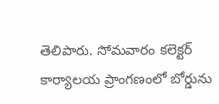తెలిపారు. సోమవారం కలెక్టర్‌ కార్యాలయ ప్రాంగణంలో బోర్డును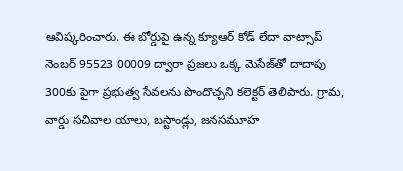ఆవిష్కరించారు. ఈ బోర్డుపై ఉన్న క్యూఆర్‌ కోడ్‌ లేదా వాట్సాప్‌ నెంబర్‌ 95523 00009 ద్వారా ప్రజలు ఒక్క మెసేజ్‌తో దాదాపు 300కు పైగా ప్రభుత్వ సేవలను పొందొచ్చని కలెక్టర్‌ తెలిపారు. గ్రామ, వార్డు సచివాల యాలు, బస్టాండ్లు, జనసమూహ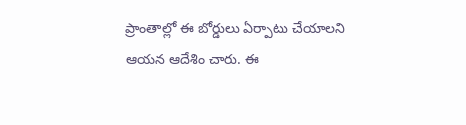ప్రాంతాల్లో ఈ బోర్డులు ఏర్పాటు చేయాలని ఆయన ఆదేశిం చారు. ఈ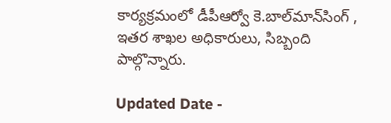కార్యక్రమంలో డీపీఆర్వో కె.బాల్‌మాన్‌సింగ్‌ , ఇతర శాఖల అధికారులు, సిబ్బంది పాల్గొన్నారు.

Updated Date -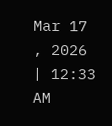Mar 17 , 2026 | 12:33 AM